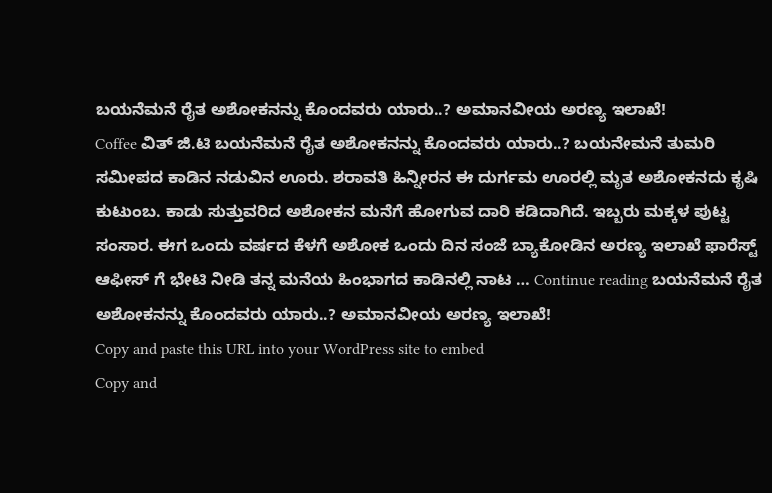ಬಯನೆಮನೆ ರೈತ ಅಶೋಕನನ್ನು ಕೊಂದವರು ಯಾರು..? ಅಮಾನವೀಯ ಅರಣ್ಯ ಇಲಾಖೆ!
Coffee ವಿತ್ ಜಿ.ಟಿ ಬಯನೆಮನೆ ರೈತ ಅಶೋಕನನ್ನು ಕೊಂದವರು ಯಾರು..? ಬಯನೇಮನೆ ತುಮರಿ ಸಮೀಪದ ಕಾಡಿನ ನಡುವಿನ ಊರು. ಶರಾವತಿ ಹಿನ್ನೀರನ ಈ ದುರ್ಗಮ ಊರಲ್ಲಿ ಮೃತ ಅಶೋಕನದು ಕೃಷಿ ಕುಟುಂಬ. ಕಾಡು ಸುತ್ತುವರಿದ ಅಶೋಕನ ಮನೆಗೆ ಹೋಗುವ ದಾರಿ ಕಡಿದಾಗಿದೆ. ಇಬ್ಬರು ಮಕ್ಕಳ ಪುಟ್ಟ ಸಂಸಾರ. ಈಗ ಒಂದು ವರ್ಷದ ಕೆಳಗೆ ಅಶೋಕ ಒಂದು ದಿನ ಸಂಜೆ ಬ್ಯಾಕೋಡಿನ ಅರಣ್ಯ ಇಲಾಖೆ ಫಾರೆಸ್ಟ್ ಆಫೀಸ್ ಗೆ ಭೇಟಿ ನೀಡಿ ತನ್ನ ಮನೆಯ ಹಿಂಭಾಗದ ಕಾಡಿನಲ್ಲಿ ನಾಟ … Continue reading ಬಯನೆಮನೆ ರೈತ ಅಶೋಕನನ್ನು ಕೊಂದವರು ಯಾರು..? ಅಮಾನವೀಯ ಅರಣ್ಯ ಇಲಾಖೆ!
Copy and paste this URL into your WordPress site to embed
Copy and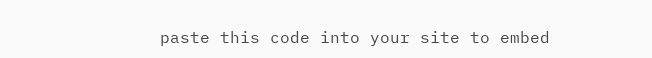paste this code into your site to embed